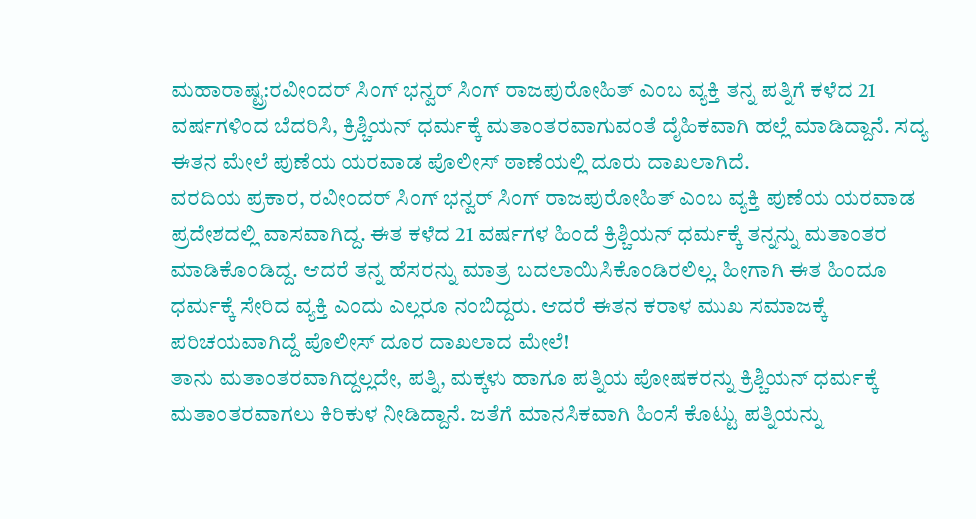ಮಹಾರಾಷ್ಟ್ರ:ರವೀಂದರ್ ಸಿಂಗ್ ಭನ್ವರ್ ಸಿಂಗ್ ರಾಜಪುರೋಹಿತ್ ಎಂಬ ವ್ಯಕ್ತಿ ತನ್ನ ಪತ್ನಿಗೆ ಕಳೆದ 21 ವರ್ಷಗಳಿಂದ ಬೆದರಿಸಿ, ಕ್ರಿಶ್ಚಿಯನ್ ಧರ್ಮಕ್ಕೆ ಮತಾಂತರವಾಗುವಂತೆ ದೈಹಿಕವಾಗಿ ಹಲ್ಲೆ ಮಾಡಿದ್ದಾನೆ. ಸದ್ಯ ಈತನ ಮೇಲೆ ಪುಣೆಯ ಯರವಾಡ ಪೊಲೀಸ್ ಠಾಣೆಯಲ್ಲಿ ದೂರು ದಾಖಲಾಗಿದೆ.
ವರದಿಯ ಪ್ರಕಾರ, ರವೀಂದರ್ ಸಿಂಗ್ ಭನ್ವರ್ ಸಿಂಗ್ ರಾಜಪುರೋಹಿತ್ ಎಂಬ ವ್ಯಕ್ತಿ ಪುಣೆಯ ಯರವಾಡ ಪ್ರದೇಶದಲ್ಲಿ ವಾಸವಾಗಿದ್ದ. ಈತ ಕಳೆದ 21 ವರ್ಷಗಳ ಹಿಂದೆ ಕ್ರಿಶ್ಚಿಯನ್ ಧರ್ಮಕ್ಕೆ ತನ್ನನ್ನು ಮತಾಂತರ ಮಾಡಿಕೊಂಡಿದ್ದ. ಆದರೆ ತನ್ನ ಹೆಸರನ್ನು ಮಾತ್ರ ಬದಲಾಯಿಸಿಕೊಂಡಿರಲಿಲ್ಲ. ಹೀಗಾಗಿ ಈತ ಹಿಂದೂ ಧರ್ಮಕ್ಕೆ ಸೇರಿದ ವ್ಯಕ್ತಿ ಎಂದು ಎಲ್ಲರೂ ನಂಬಿದ್ದರು. ಆದರೆ ಈತನ ಕರಾಳ ಮುಖ ಸಮಾಜಕ್ಕೆ ಪರಿಚಯವಾಗಿದ್ದೆ ಪೊಲೀಸ್ ದೂರ ದಾಖಲಾದ ಮೇಲೆ!
ತಾನು ಮತಾಂತರವಾಗಿದ್ದಲ್ಲದೇ, ಪತ್ನಿ, ಮಕ್ಕಳು ಹಾಗೂ ಪತ್ನಿಯ ಪೋಷಕರನ್ನು ಕ್ರಿಶ್ಚಿಯನ್ ಧರ್ಮಕ್ಕೆ ಮತಾಂತರವಾಗಲು ಕಿರಿಕುಳ ನೀಡಿದ್ದಾನೆ. ಜತೆಗೆ ಮಾನಸಿಕವಾಗಿ ಹಿಂಸೆ ಕೊಟ್ಟು ಪತ್ನಿಯನ್ನು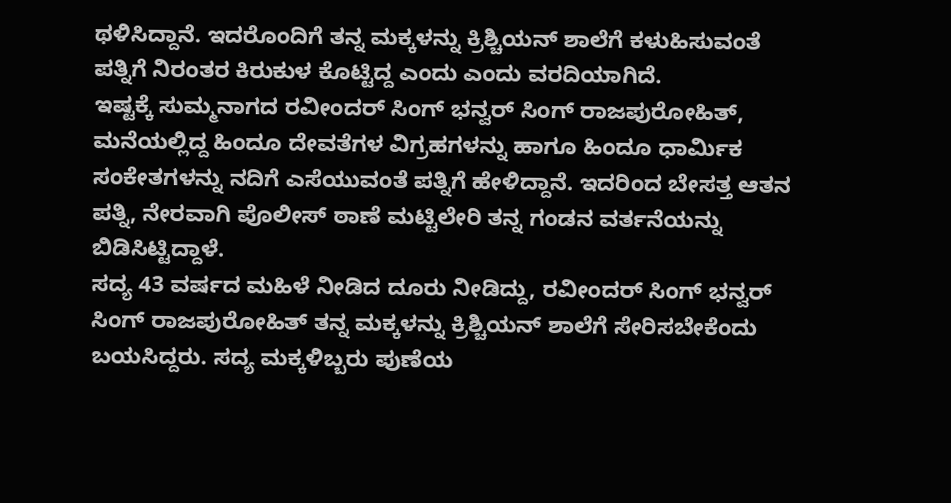ಥಳಿಸಿದ್ದಾನೆ. ಇದರೊಂದಿಗೆ ತನ್ನ ಮಕ್ಕಳನ್ನು ಕ್ರಿಶ್ಚಿಯನ್ ಶಾಲೆಗೆ ಕಳುಹಿಸುವಂತೆ ಪತ್ನಿಗೆ ನಿರಂತರ ಕಿರುಕುಳ ಕೊಟ್ಟಿದ್ದ ಎಂದು ಎಂದು ವರದಿಯಾಗಿದೆ.
ಇಷ್ಟಕ್ಕೆ ಸುಮ್ಮನಾಗದ ರವೀಂದರ್ ಸಿಂಗ್ ಭನ್ವರ್ ಸಿಂಗ್ ರಾಜಪುರೋಹಿತ್, ಮನೆಯಲ್ಲಿದ್ದ ಹಿಂದೂ ದೇವತೆಗಳ ವಿಗ್ರಹಗಳನ್ನು ಹಾಗೂ ಹಿಂದೂ ಧಾರ್ಮಿಕ ಸಂಕೇತಗಳನ್ನು ನದಿಗೆ ಎಸೆಯುವಂತೆ ಪತ್ನಿಗೆ ಹೇಳಿದ್ದಾನೆ. ಇದರಿಂದ ಬೇಸತ್ತ ಆತನ ಪತ್ನಿ, ನೇರವಾಗಿ ಪೊಲೀಸ್ ಠಾಣೆ ಮಟ್ಟಿಲೇರಿ ತನ್ನ ಗಂಡನ ವರ್ತನೆಯನ್ನು ಬಿಡಿಸಿಟ್ಟಿದ್ದಾಳೆ.
ಸದ್ಯ 43 ವರ್ಷದ ಮಹಿಳೆ ನೀಡಿದ ದೂರು ನೀಡಿದ್ದು, ರವೀಂದರ್ ಸಿಂಗ್ ಭನ್ವರ್ ಸಿಂಗ್ ರಾಜಪುರೋಹಿತ್ ತನ್ನ ಮಕ್ಕಳನ್ನು ಕ್ರಿಶ್ಚಿಯನ್ ಶಾಲೆಗೆ ಸೇರಿಸಬೇಕೆಂದು ಬಯಸಿದ್ದರು. ಸದ್ಯ ಮಕ್ಕಳಿಬ್ಬರು ಪುಣೆಯ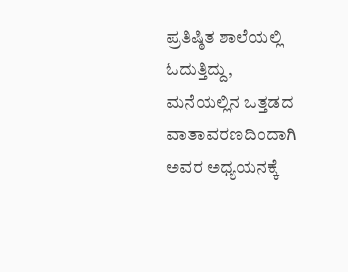ಪ್ರತಿಷ್ಠಿತ ಶಾಲೆಯಲ್ಲಿ ಓದುತ್ತಿದ್ದು, ಮನೆಯಲ್ಲಿನ ಒತ್ತಡದ ವಾತಾವರಣದಿಂದಾಗಿ ಅವರ ಅಧ್ಯಯನಕ್ಕೆ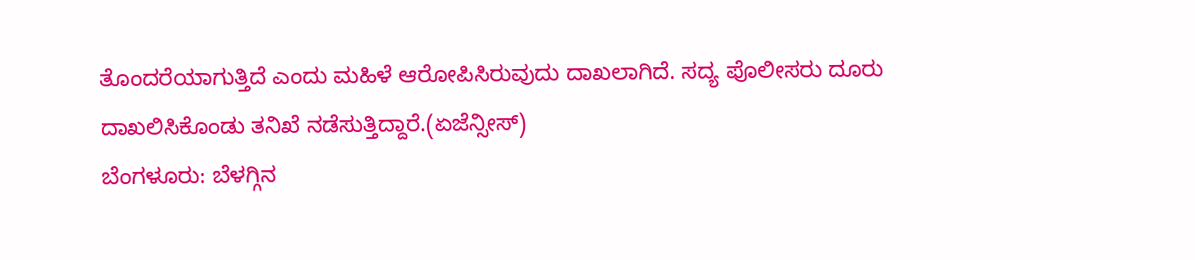ತೊಂದರೆಯಾಗುತ್ತಿದೆ ಎಂದು ಮಹಿಳೆ ಆರೋಪಿಸಿರುವುದು ದಾಖಲಾಗಿದೆ. ಸದ್ಯ ಪೊಲೀಸರು ದೂರು ದಾಖಲಿಸಿಕೊಂಡು ತನಿಖೆ ನಡೆಸುತ್ತಿದ್ದಾರೆ.(ಏಜೆನ್ಸೀಸ್)
ಬೆಂಗಳೂರು: ಬೆಳಗ್ಗಿನ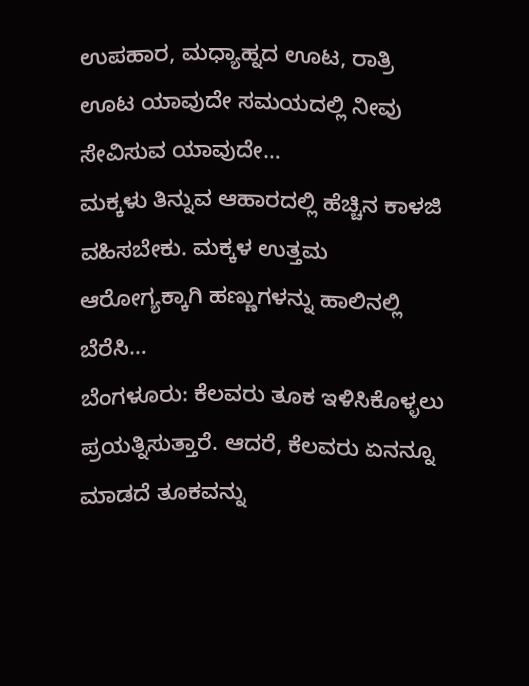ಉಪಹಾರ, ಮಧ್ಯಾಹ್ನದ ಊಟ, ರಾತ್ರಿ ಊಟ ಯಾವುದೇ ಸಮಯದಲ್ಲಿ ನೀವು ಸೇವಿಸುವ ಯಾವುದೇ…
ಮಕ್ಕಳು ತಿನ್ನುವ ಆಹಾರದಲ್ಲಿ ಹೆಚ್ಚಿನ ಕಾಳಜಿ ವಹಿಸಬೇಕು. ಮಕ್ಕಳ ಉತ್ತಮ ಆರೋಗ್ಯಕ್ಕಾಗಿ ಹಣ್ಣುಗಳನ್ನು ಹಾಲಿನಲ್ಲಿ ಬೆರೆಸಿ…
ಬೆಂಗಳೂರು: ಕೆಲವರು ತೂಕ ಇಳಿಸಿಕೊಳ್ಳಲು ಪ್ರಯತ್ನಿಸುತ್ತಾರೆ. ಆದರೆ, ಕೆಲವರು ಏನನ್ನೂ ಮಾಡದೆ ತೂಕವನ್ನು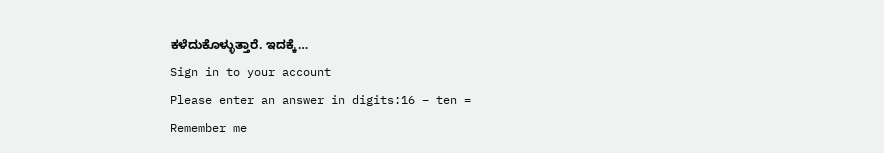ಕಳೆದುಕೊಳ್ಳುತ್ತಾರೆ. ಇದಕ್ಕೆ…
Sign in to your account
Please enter an answer in digits:16 − ten =
Remember me